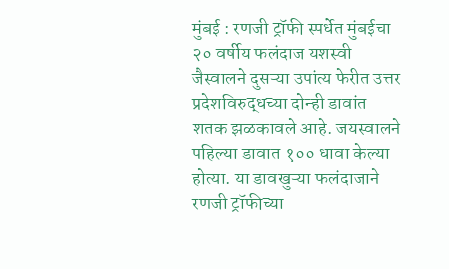मुंबई : रणजी ट्रॉफी स्पर्धेत मुंबईचा २० वर्षीय फलंदाज यशस्वी जैस्वालने दुसऱ्या उपांत्य फेरीत उत्तर प्रदेशविरुद्धच्या दोन्ही डावांत शतक झळकावले आहे. जयस्वालने पहिल्या डावात १०० धावा केल्या होत्या. या डावखुऱ्या फलंदाजाने रणजी ट्रॉफीच्या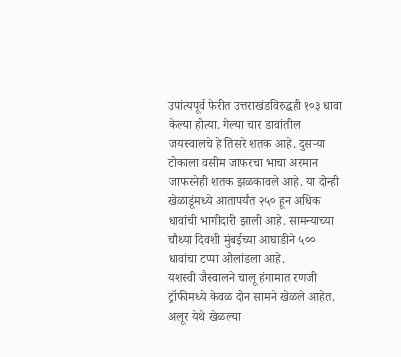उपांत्यपूर्व फेरीत उत्तराखंडविरुद्धही १०३ धावा केल्या होत्या. गेल्या चार डावांतील जयस्वालचे हे तिसरे शतक आहे. दुसऱ्या टोकाला वसीम जाफरचा भाचा अरमान जाफरनेही शतक झळकावले आहे. या दोन्ही खेळाडूंमध्ये आतापर्यंत २५० हून अधिक धावांची भागीदारी झाली आहे. सामन्याच्या चौथ्या दिवशी मुंबईच्या आघाडीने ५०० धावांचा टप्पा ओलांडला आहे.
यशस्वी जैस्वालने चालू हंगामात रणजी ट्रॉफीमध्ये केवळ दोन सामने खेळले आहेत. अलूर येथे खेळल्या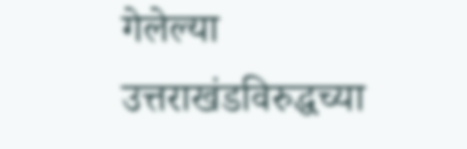गेलेल्या उत्तराखंडविरुद्धच्या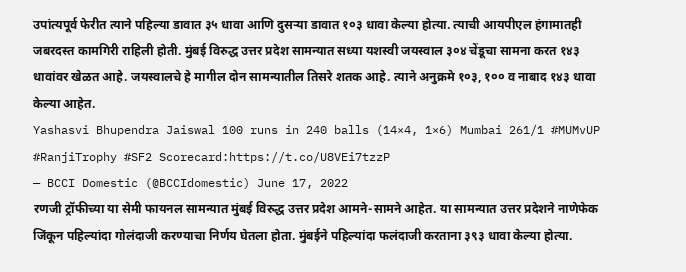उपांत्यपूर्व फेरीत त्याने पहिल्या डावात ३५ धावा आणि दुसऱ्या डावात १०३ धावा केल्या होत्या. त्याची आयपीएल हंगामातही जबरदस्त कामगिरी राहिली होती. मुंबई विरुद्ध उत्तर प्रदेश सामन्यात सध्या यशस्वी जयस्वाल ३०४ चेंडूचा सामना करत १४३ धावांवर खेळत आहे. जयस्वालचे हे मागील दोन सामन्यातील तिसरे शतक आहे. त्याने अनुक्रमे १०३, १०० व नाबाद १४३ धावा केल्या आहेत.
Yashasvi Bhupendra Jaiswal 100 runs in 240 balls (14×4, 1×6) Mumbai 261/1 #MUMvUP #RanjiTrophy #SF2 Scorecard:https://t.co/U8VEi7tzzP
— BCCI Domestic (@BCCIdomestic) June 17, 2022
रणजी ट्रॉफीच्या या सेमी फायनल सामन्यात मुंबई विरुद्ध उत्तर प्रदेश आमने-सामने आहेत. या सामन्यात उत्तर प्रदेशने नाणेफेक जिंकून पहिल्यांदा गोलंदाजी करण्याचा निर्णय घेतला होता. मुंबईने पहिल्यांदा फलंदाजी करताना ३९३ धावा केल्या होत्या.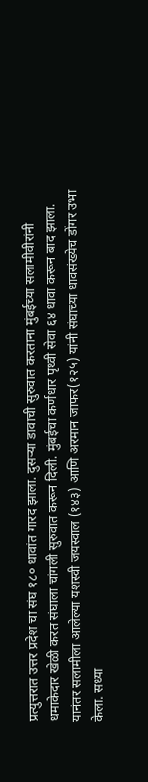प्रत्युत्तरात उत्तर प्रदेश चा संघ १८० धावांत गारद झाला. दुसऱ्या डावाची सुरुवात करताना मुंबईच्या सलामीवीरांनी धमाकेदार खेळी करत संघाला चांगली सुरुवात करून दिली. मुंबईचा कर्णधार पृथ्वी सेवा ६४ धावा करून बाद झाला. यानंतर सलामीला आलेल्या यशस्वी जयस्वाल (१४३) आणि अरमान जाफर(१२५) यांनी संघाच्या धावसंख्येच डोंगर उभा केला. सध्या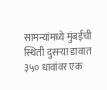सामन्यांमध्ये मुंबईची स्थिती दुसऱ्या डावात ३५० धावांवर एक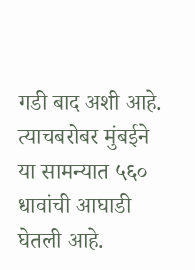गडी बाद अशी आहे. त्याचबरोबर मुंबईने या सामन्यात ५६० धावांची आघाडी घेतली आहे.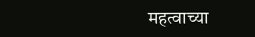महत्वाच्या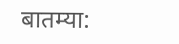बातम्या: